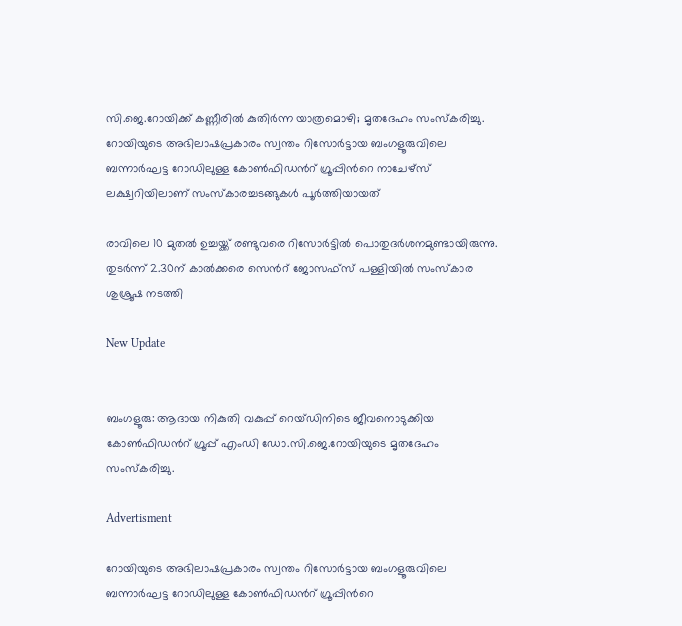സി.ജെ.റോയിക്ക് കണ്ണീരിൽ കുതിർന്ന യാത്രമൊഴി; മൃതദേഹം സംസ്കരിച്ചു. റോയിയുടെ അഭിലാഷപ്രകാരം സ്വന്തം റിസോർട്ടായ ബംഗളൂരുവിലെ ബന്നാർഘട്ട റോഡിലുള്ള കോൺഫിഡന്‍റ് ഗ്രൂപ്പിന്‍റെ നാചേഴ്‌സ് ലക്ഷ്വറിയിലാണ് സംസ്കാരച്ചടങ്ങുകൾ പൂർത്തിയായത്

രാവിലെ 10 മുതൽ ഉച്ചയ്ക്ക് രണ്ടുവരെ റിസോർട്ടിൽ പൊതുദർശനമുണ്ടായിരുന്നു. തുടർന്ന് 2.30ന് കാൽക്കരെ സെന്‍റ് ജോസഫ്‌സ് പള്ളിയിൽ സംസ്‌കാര ശുശ്രൂഷ നടത്തി

New Update


ബംഗളൂരു: ആദായ നികുതി വകുപ്പ് റെയ്ഡിനിടെ ജീവനൊടുക്കിയ കോൺഫിഡന്‍റ് ഗ്രൂപ്പ് എംഡി ഡോ.സി.ജെ.റോയിയുടെ മൃതദേഹം സംസ്കരിച്ചു.

Advertisment

റോയിയുടെ അഭിലാഷപ്രകാരം സ്വന്തം റിസോർട്ടായ ബംഗളൂരുവിലെ ബന്നാർഘട്ട റോഡിലുള്ള കോൺഫിഡന്‍റ് ഗ്രൂപ്പിന്‍റെ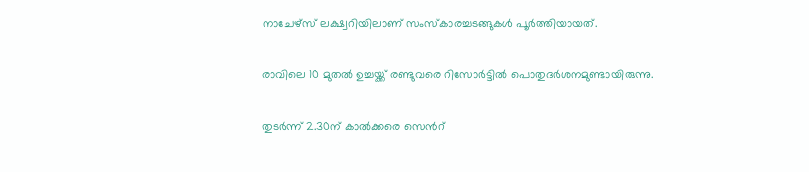നാചേഴ്‌സ് ലക്ഷ്വറിയിലാണ് സംസ്കാരച്ചടങ്ങുകൾ പൂർത്തിയായത്.

രാവിലെ 10 മുതൽ ഉച്ചയ്ക്ക് രണ്ടുവരെ റിസോർട്ടിൽ പൊതുദർശനമുണ്ടായിരുന്നു.

തുടർന്ന് 2.30ന് കാൽക്കരെ സെന്‍റ്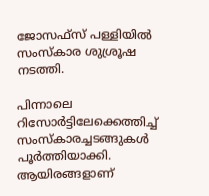ജോസഫ്‌സ് പള്ളിയിൽ സംസ്‌കാര ശുശ്രൂഷ നടത്തി.

പിന്നാലെ റിസോർട്ടിലേക്കെത്തിച്ച് സംസ്‌കാരച്ചടങ്ങുകൾ പൂർത്തിയാക്കി. ആയിരങ്ങളാണ്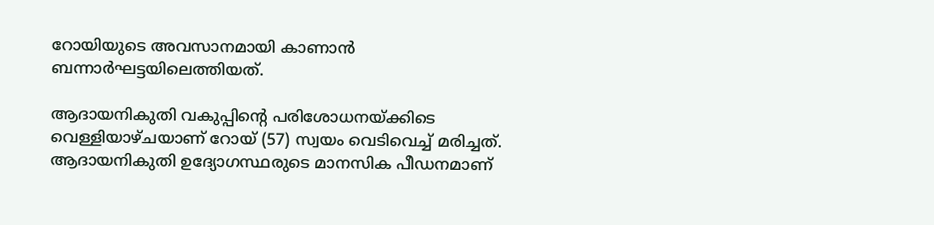റോയിയുടെ അവസാനമായി കാണാൻ ബന്നാർഘട്ടയിലെത്തിയത്.

ആദായനികുതി വകുപ്പിന്‍റെ പരിശോധനയ്ക്കിടെ വെള്ളിയാഴ്‌ചയാണ് റോയ് (57) സ്വയം വെടിവെച്ച് മരിച്ചത്. ആദായനികുതി ഉദ്യോഗസ്ഥരുടെ മാനസിക പീഡനമാണ്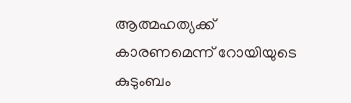ആത്മഹത്യക്ക് കാരണമെന്ന് റോയിയുടെ കുടുംബം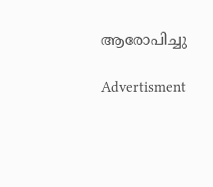ആരോപിച്ചു

Advertisment